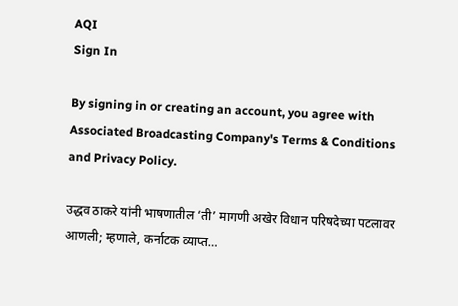AQI
Sign In

By signing in or creating an account, you agree with Associated Broadcasting Company's Terms & Conditions and Privacy Policy.

उद्धव ठाकरे यांनी भाषणातील ‘ती’ मागणी अखेर विधान परिषदेच्या पटलावर आणली; म्हणाले, कर्नाटक व्याप्त…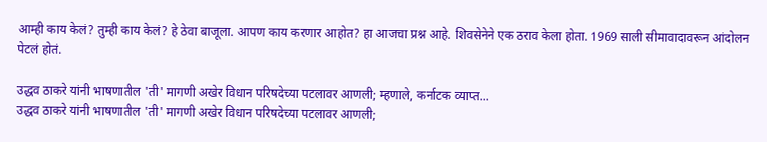आम्ही काय केलं? तुम्ही काय केलं? हे ठेवा बाजूला. आपण काय करणार आहोत? हा आजचा प्रश्न आहे. शिवसेनेने एक ठराव केला होता. 1969 साली सीमावादावरून आंदोलन पेटलं होतं.

उद्धव ठाकरे यांनी भाषणातील 'ती' मागणी अखेर विधान परिषदेच्या पटलावर आणली; म्हणाले, कर्नाटक व्याप्त...
उद्धव ठाकरे यांनी भाषणातील 'ती' मागणी अखेर विधान परिषदेच्या पटलावर आणली;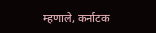म्हणाले, कर्नाटक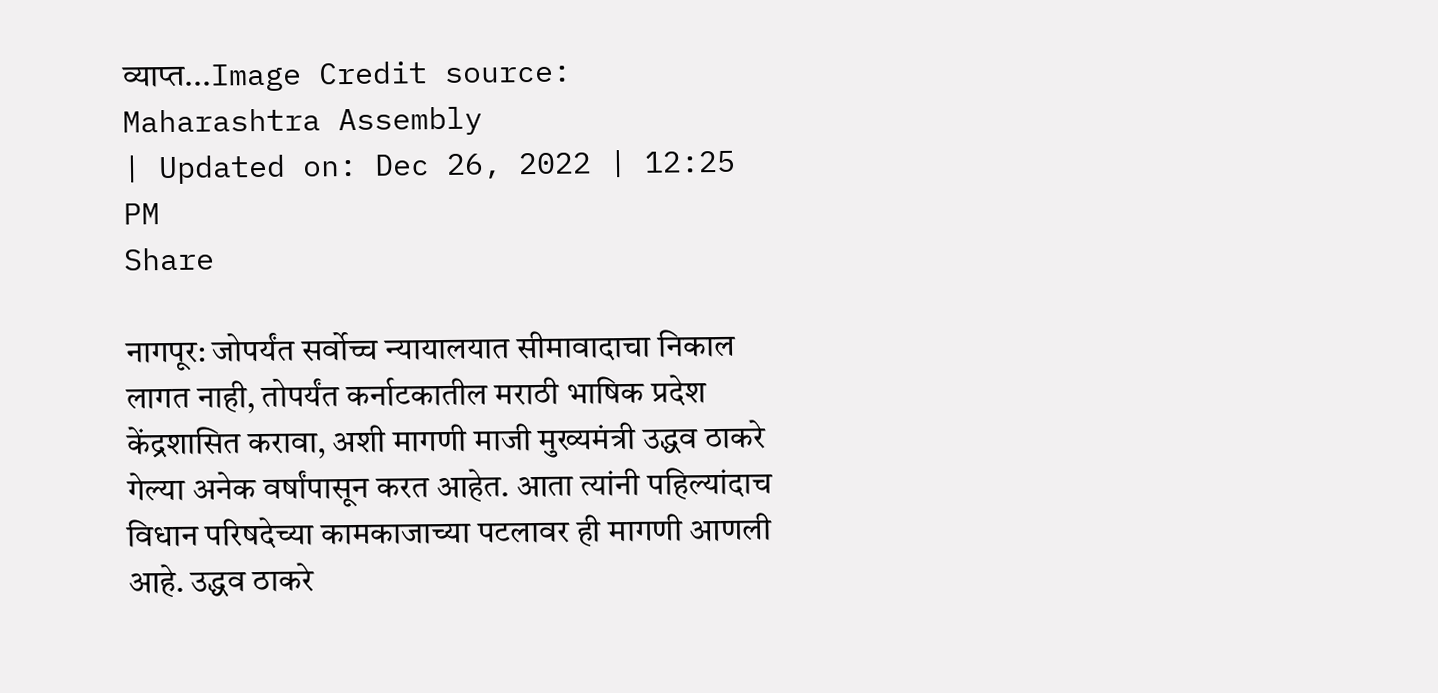व्याप्त...Image Credit source: Maharashtra Assembly
| Updated on: Dec 26, 2022 | 12:25 PM
Share

नागपूर: जोपर्यंत सर्वोच्च न्यायालयात सीमावादाचा निकाल लागत नाही, तोपर्यंत कर्नाटकातील मराठी भाषिक प्रदेश केंद्रशासित करावा, अशी मागणी माजी मुख्यमंत्री उद्धव ठाकरे गेल्या अनेक वर्षांपासून करत आहेत. आता त्यांनी पहिल्यांदाच विधान परिषदेच्या कामकाजाच्या पटलावर ही मागणी आणली आहे. उद्धव ठाकरे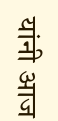यांनी आज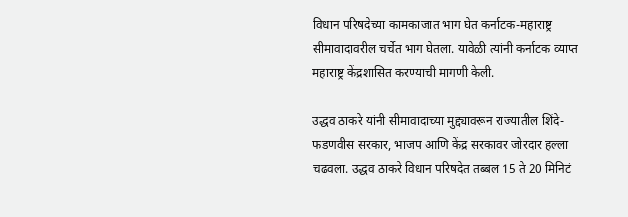विधान परिषदेच्या कामकाजात भाग घेत कर्नाटक-महाराष्ट्र सीमावादावरील चर्चेत भाग घेतला. यावेळी त्यांनी कर्नाटक व्याप्त महाराष्ट्र केंद्रशासित करण्याची मागणी केली.

उद्धव ठाकरे यांनी सीमावादाच्या मुद्द्यावरून राज्यातील शिंदे-फडणवीस सरकार, भाजप आणि केंद्र सरकावर जोरदार हल्ला चढवला. उद्धव ठाकरे विधान परिषदेत तब्बल 15 ते 20 मिनिटं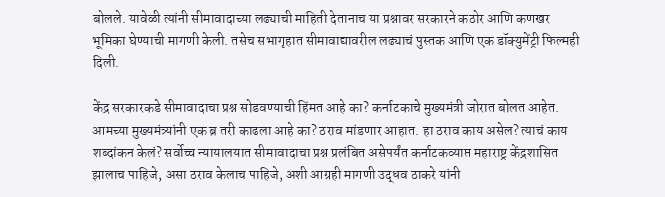बोलले. यावेळी त्यांनी सीमावादाच्या लढ्याची माहिती देतानाच या प्रश्नावर सरकारने कठोर आणि कणखर भूमिका घेण्याची मागणी केली. तसेच सभागृहात सीमावाद्यावरील लढ्याचं पुस्तक आणि एक डॉक्युमेंट्री फिल्मही दिली.

केंद्र सरकारकडे सीमावादाचा प्रश्न सोडवण्याची हिंमत आहे का? कर्नाटकाचे मुख्यमंत्री जोरात बोलत आहेत. आमच्या मुख्यमंत्र्यांनी एक ब्र तरी काढला आहे का? ठराव मांडणार आहात. हा ठराव काय असेल? त्याचं काय शब्दांकन केलं? सर्वोच्च न्यायालयात सीमावादाचा प्रश्न प्रलंबित असेपर्यंत कर्नाटकव्याप्त महाराष्ट्र केंद्रशासित झालाच पाहिजे, असा ठराव केलाच पाहिजे, अशी आग्रही मागणी उद्धव ठाकरे यांनी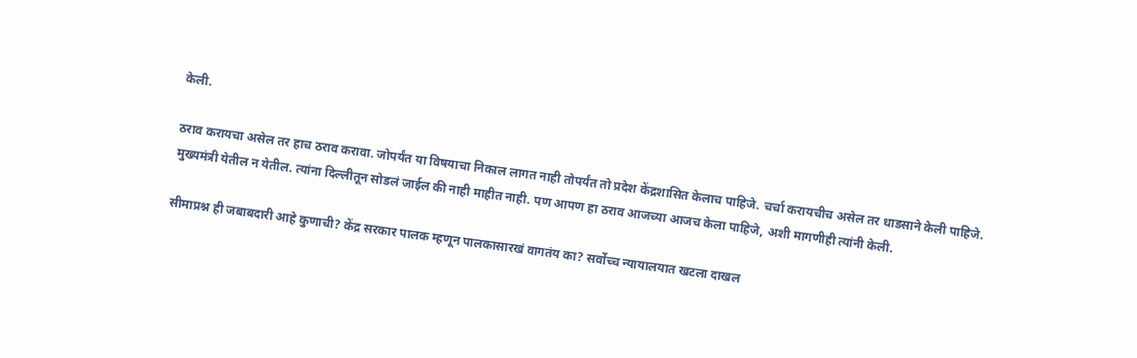केली.

ठराव करायचा असेल तर हाच ठराव करावा. जोपर्यंत या विषयाचा निकाल लागत नाही तोपर्यंत तो प्रदेश केंद्रशासित केलाच पाहिजे. चर्चा करायचीच असेल तर धाडसाने केली पाहिजे. मुख्यमंत्री येतील न येतील. त्यांना दिल्लीतून सोडलं जाईल की नाही माहीत नाही. पण आपण हा ठराव आजच्या आजच केला पाहिजे, अशी मागणीही त्यांनी केली.

सीमाप्रश्न ही जबाबदारी आहे कुणाची? केंद्र सरकार पालक म्हणून पालकासारखं वागतंय का? सर्वोच्च न्यायालयात खटला दाखल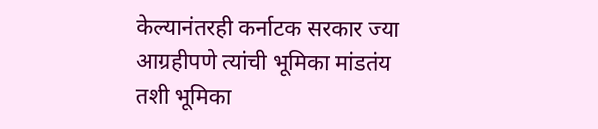केल्यानंतरही कर्नाटक सरकार ज्या आग्रहीपणे त्यांची भूमिका मांडतंय तशी भूमिका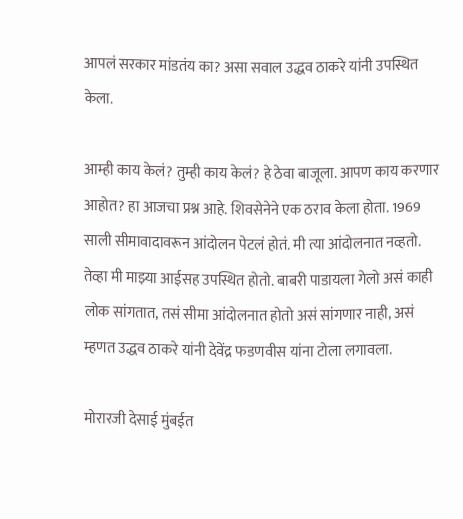आपलं सरकार मांडतंय का? असा सवाल उद्धव ठाकरे यांनी उपस्थित केला.

आम्ही काय केलं? तुम्ही काय केलं? हे ठेवा बाजूला. आपण काय करणार आहोत? हा आजचा प्रश्न आहे. शिवसेनेने एक ठराव केला होता. 1969 साली सीमावादावरून आंदोलन पेटलं होतं. मी त्या आंदोलनात नव्हतो. तेव्हा मी माझ्या आईसह उपस्थित होतो. बाबरी पाडायला गेलो असं काही लोक सांगतात, तसं सीमा आंदोलनात होतो असं सांगणार नाही, असं म्हणत उद्धव ठाकरे यांनी देवेंद्र फडणवीस यांना टोला लगावला.

मोरारजी देसाई मुंबईत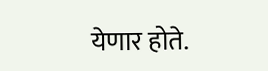येणार होते.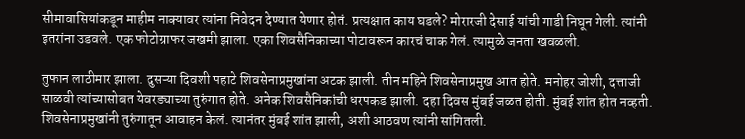सीमावासियांकडून माहीम नाक्यावर त्यांना निवेदन देण्यात येणार होतं. प्रत्यक्षात काय घडले? मोरारजी देसाई यांची गाडी निघून गेली. त्यांनी इतरांना उडवले. एक फोटोग्राफर जखमी झाला. एका शिवसैनिकाच्या पोटावरून कारचं चाक गेलं. त्यामुळे जनता खवळली.

तुफान लाठीमार झाला. दुसऱ्या दिवशी पहाटे शिवसेनाप्रमुखांना अटक झाली. तीन महिने शिवसेनाप्रमुख आत होते. मनोहर जोशी, दत्ताजी साळवी त्यांच्यासोबत येवरड्याच्या तुरुंगात होते. अनेक शिवसैनिकांची धरपकड झाली. दहा दिवस मुंबई जळत होती. मुंबई शांत होत नव्हती. शिवसेनाप्रमुखांनी तुरुंगातून आवाहन केलं. त्यानंतर मुंबई शांत झाली, अशी आठवण त्यांनी सांगितली.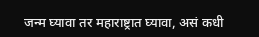जन्म घ्यावा तर महाराष्ट्रात घ्यावा, असं कधी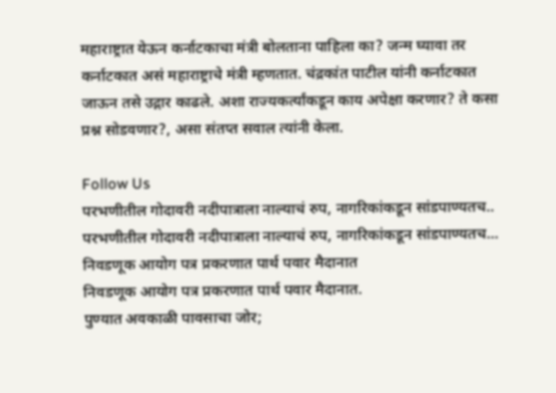महाराष्ट्रात येऊन कर्नाटकाचा मंत्री बोलताना पाहिला का? जन्म घ्यावा तर कर्नाटकात असं महाराष्ट्राचे मंत्री म्हणतात. चंद्रकांत पाटील यांनी कर्नाटकात जाऊन तसे उद्गार काढले. अशा राज्यकर्त्यांकडून काय अपेक्षा करणार? ते कसा प्रश्न सोडवणार?, असा संतप्त सवाल त्यांनी केला.

Follow Us
परभणीतील गोदावरी नदीपात्राला नाल्याचं रुप, नागरिकांकडून सांडपाण्यतच..
परभणीतील गोदावरी नदीपात्राला नाल्याचं रुप, नागरिकांकडून सांडपाण्यतच...
निवडणूक आयोग पत्र प्रकरणात पार्थ पवार मैदानात
निवडणूक आयोग पत्र प्रकरणात पार्थ पवार मैदानात.
पुण्यात अवकाळी पावसाचा जोर;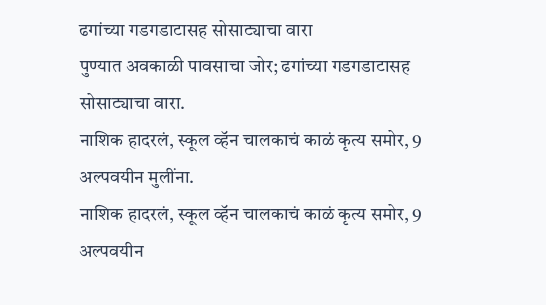ढगांच्या गडगडाटासह सोसाट्याचा वारा
पुण्यात अवकाळी पावसाचा जोर; ढगांच्या गडगडाटासह सोसाट्याचा वारा.
नाशिक हादरलं, स्कूल व्हॅन चालकाचं काळं कृत्य समोर, 9 अल्पवयीन मुलींना.
नाशिक हादरलं, स्कूल व्हॅन चालकाचं काळं कृत्य समोर, 9 अल्पवयीन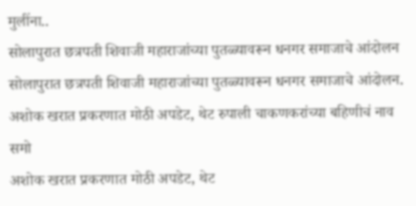मुलींना..
सोलापुरात छत्रपती शिवाजी महाराजांच्या पुतळ्यावरून धनगर समाजाचे आंदोलन
सोलापुरात छत्रपती शिवाजी महाराजांच्या पुतळ्यावरून धनगर समाजाचे आंदोलन.
अशोक खरात प्रकरणात मोठी अपडेट, थेट रुपाली चाकणकरांच्या बहिणीचं नाव समो
अशोक खरात प्रकरणात मोठी अपडेट, थेट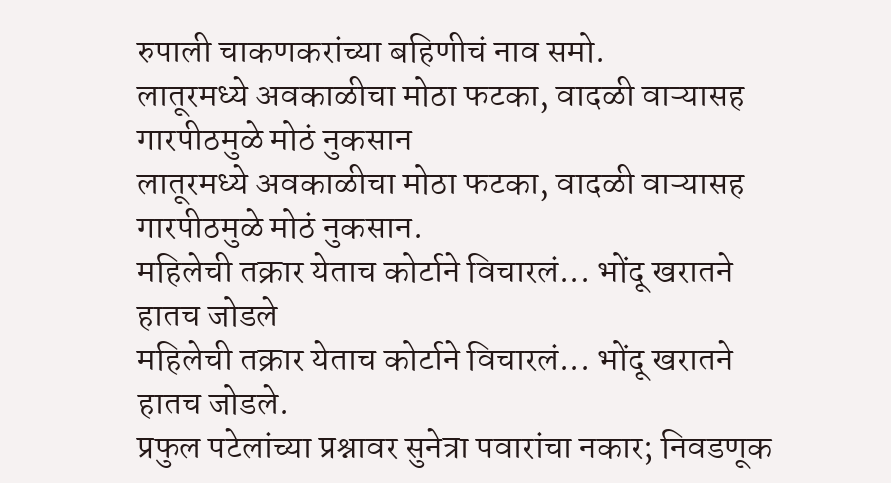रुपाली चाकणकरांच्या बहिणीचं नाव समो.
लातूरमध्ये अवकाळीचा मोठा फटका, वादळी वाऱ्यासह गारपीठमुळे मोठं नुकसान
लातूरमध्ये अवकाळीचा मोठा फटका, वादळी वाऱ्यासह गारपीठमुळे मोठं नुकसान.
महिलेची तक्रार येताच कोर्टाने विचारलं... भोंदू खरातने हातच जोडले
महिलेची तक्रार येताच कोर्टाने विचारलं... भोंदू खरातने हातच जोडले.
प्रफुल पटेलांच्या प्रश्नावर सुनेत्रा पवारांचा नकार; निवडणूक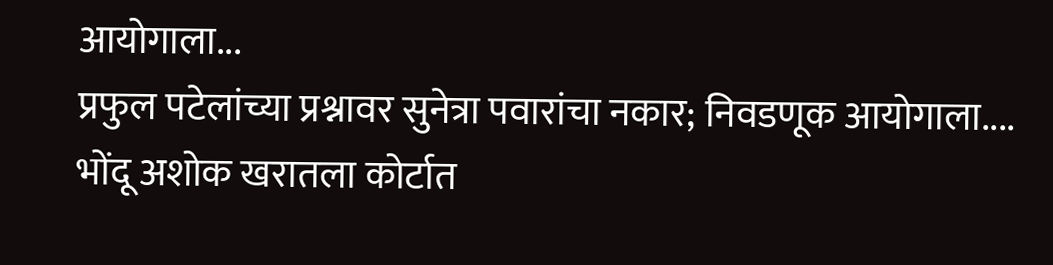आयोगाला...
प्रफुल पटेलांच्या प्रश्नावर सुनेत्रा पवारांचा नकार; निवडणूक आयोगाला....
भोंदू अशोक खरातला कोर्टात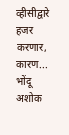व्हीसीद्वारे हजर करणार, कारण...
भोंदू अशोक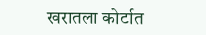खरातला कोर्टात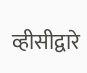व्हीसीद्वारे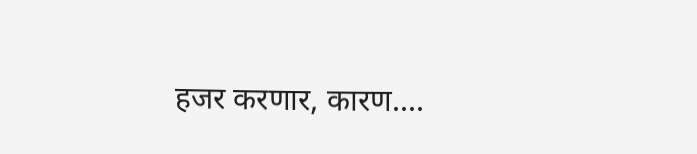हजर करणार, कारण....